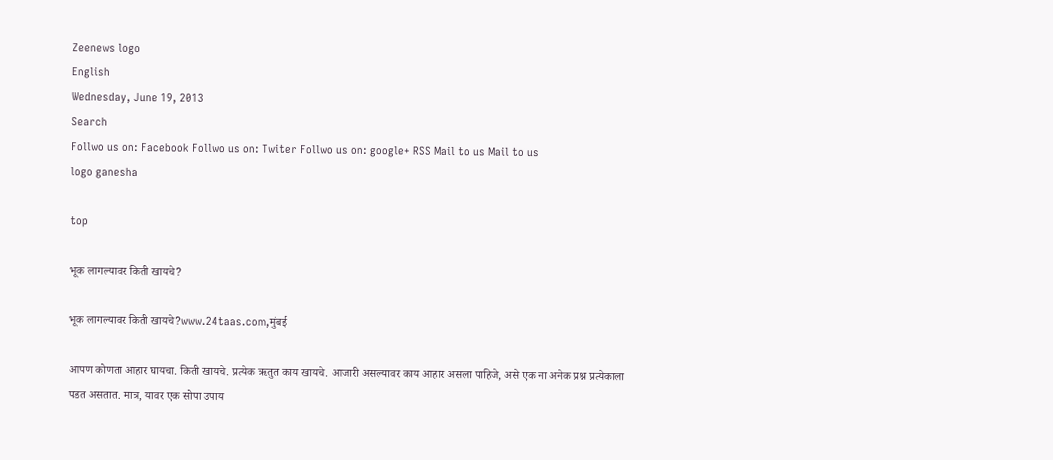Zeenews logo
English
Wednesday, June 19, 2013
Search
Follwo us on: Facebook Follwo us on: Twiter Follwo us on: google+ RSS Mail to us Mail to us
logo ganesha

top

भूक लागल्यावर किती खायचे?

भूक लागल्यावर किती खायचे?www.24taas.com,मुंबई

आपण कोणता आहार घायचा. किती खायचे. प्रत्येक ऋतुत काय खायचे. आजारी असल्यावर काय आहार असला पाहिजे, असे एक ना अनेक प्रश्न प्रत्येकाला पडत असतात. मात्र, यावर एक सोपा उपाय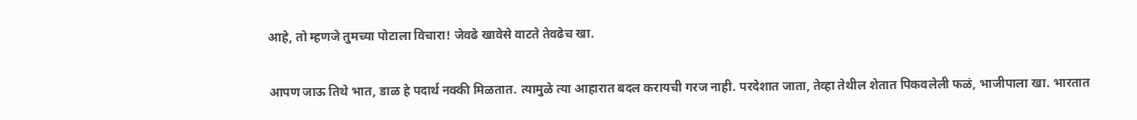आहे, तो म्हणजे तुमच्या पोटाला विचारा! जेवढे खावेसे वाटते तेवढेच खा.

आपण जाऊ तिथे भात, डाळ हे पदार्थ नक्की मिळतात. त्यामुळे त्या आहारात बदल करायची गरज नाही. परदेशात जाता, तेव्हा तेथील शेतात पिकवलेली फळं, भाजीपाला खा. भारतात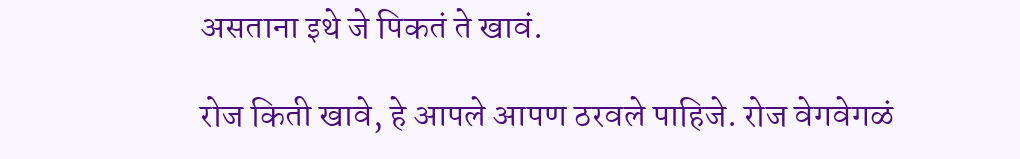असताना इथे जे पिकतं ते खावं.

रोज किती खावे, हे आपले आपण ठरवले पाहिजे. रोज वेगवेगळं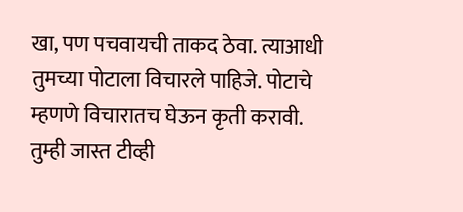खा, पण पचवायची ताकद ठेवा. त्याआधी तुमच्या पोटाला विचारले पाहिजे. पोटाचे म्हणणे विचारातच घेऊन कृती करावी. तुम्ही जास्त टीव्ही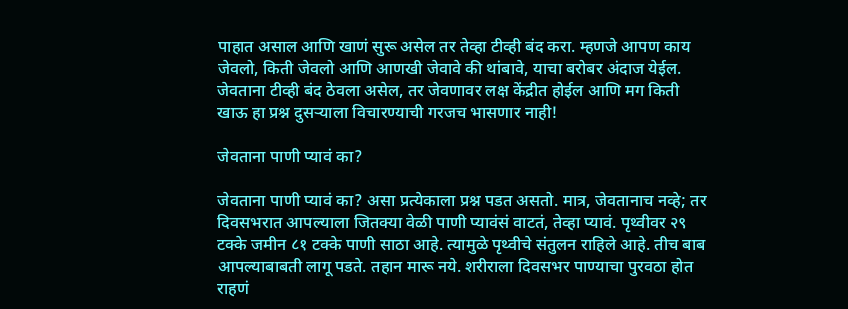पाहात असाल आणि खाणं सुरू असेल तर तेव्हा टीव्ही बंद करा. म्हणजे आपण काय जेवलो, किती जेवलो आणि आणखी जेवावे की थांबावे, याचा बरोबर अंदाज येईल. जेवताना टीव्ही बंद ठेवला असेल, तर जेवणावर लक्ष केंद्रीत होईल आणि मग किती खाऊ हा प्रश्न दुसऱ्याला विचारण्याची गरजच भासणार नाही!

जेवताना पाणी प्यावं का?

जेवताना पाणी प्यावं का? असा प्रत्येकाला प्रश्न पडत असतो. मात्र, जेवतानाच नव्हे; तर दिवसभरात आपल्याला जितक्या वेळी पाणी प्यावंसं वाटतं, तेव्हा प्यावं. पृथ्वीवर २९ टक्के जमीन ८१ टक्के पाणी साठा आहे. त्यामुळे पृथ्वीचे संतुलन राहिले आहे. तीच बाब आपल्याबाबती लागू पडते. तहान मारू नये. शरीराला दिवसभर पाण्याचा पुरवठा होत राहणं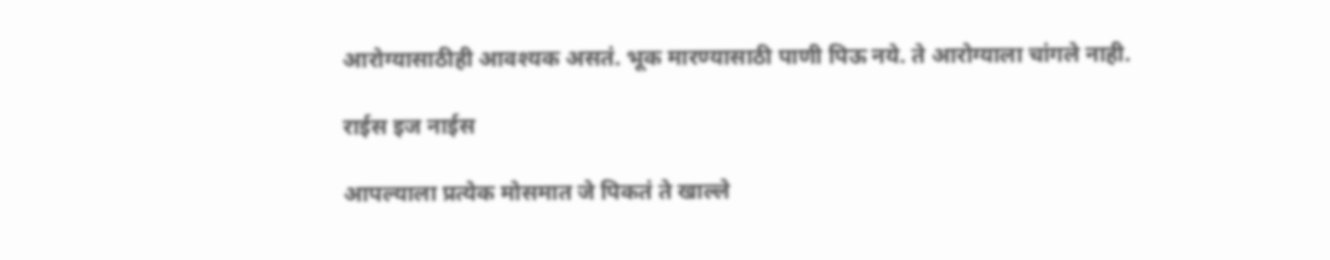आरोग्यासाठीही आवश्यक असतं. भूक मारण्यासाठी पाणी पिऊ नये. ते आरोग्याला चांगले नाही.

राईस इज नाईस

आपल्याला प्रत्येक मोसमात जे पिकतं ते खाल्ले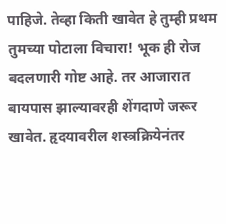पाहिजे. तेव्हा किती खावेत हे तुम्ही प्रथम तुमच्या पोटाला विचारा! भूक ही रोज बदलणारी गोष्ट आहे. तर आजारात बायपास झाल्यावरही शेंगदाणे जरूर खावेत. हृदयावरील शस्त्रक्रियेनंतर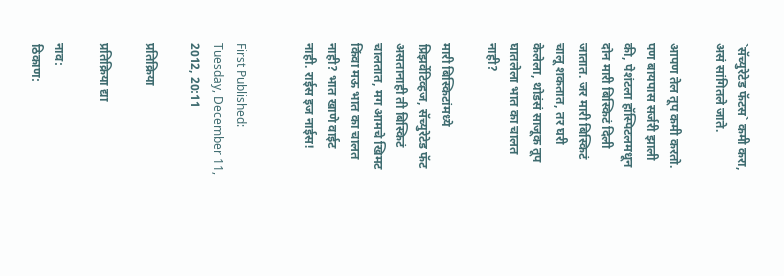`सॅच्युरेटेड फॅटस` कमी करा, असं सांगितले जाते.

आपण तेल तूप कमी करतो. पण बायपास सर्जरी झाली की, पेशंटला हॉस्पिटलमधून दोन मारी बिस्किटं दिली जातात. जर मारी बिस्किटं चालू शकतात, तर घरी केलेला, थोडंसं साजूक तूप घातलेला भात का चालत नाही?

मारी बिस्किटांमध्ये प्रिझर्वेटिव्हज, सॅच्युरेटेड फॅट असतानाही ती बिस्किटं चालतात, मग आमचे खिमट किंवा मऊ भात का चालत नाही? भात खाणे वाईट नाही. राईस इज नाईस!


First Published: Tuesday, December 11, 2012, 20:11

प्रतिक्रिया

प्रतिक्रिया द्या

नाव:
ठिकाण: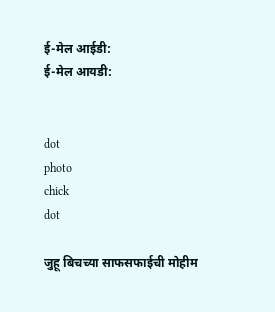ई-मेल आईडी:
ई-मेल आयडी:


dot
photo
chick
dot

जुहू बिचच्या साफसफाईची मोहीम